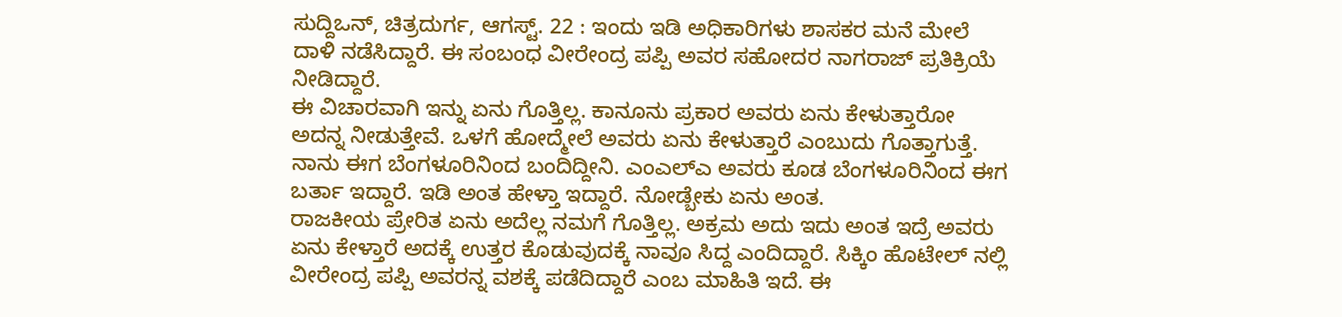ಸುದ್ದಿಒನ್, ಚಿತ್ರದುರ್ಗ, ಆಗಸ್ಟ್. 22 : ಇಂದು ಇಡಿ ಅಧಿಕಾರಿಗಳು ಶಾಸಕರ ಮನೆ ಮೇಲೆ ದಾಳಿ ನಡೆಸಿದ್ದಾರೆ. ಈ ಸಂಬಂಧ ವೀರೇಂದ್ರ ಪಪ್ಪಿ ಅವರ ಸಹೋದರ ನಾಗರಾಜ್ ಪ್ರತಿಕ್ರಿಯೆ ನೀಡಿದ್ದಾರೆ.
ಈ ವಿಚಾರವಾಗಿ ಇನ್ನು ಏನು ಗೊತ್ತಿಲ್ಲ. ಕಾನೂನು ಪ್ರಕಾರ ಅವರು ಏನು ಕೇಳುತ್ತಾರೋ ಅದನ್ನ ನೀಡುತ್ತೇವೆ. ಒಳಗೆ ಹೋದ್ಮೇಲೆ ಅವರು ಏನು ಕೇಳುತ್ತಾರೆ ಎಂಬುದು ಗೊತ್ತಾಗುತ್ತೆ. ನಾನು ಈಗ ಬೆಂಗಳೂರಿನಿಂದ ಬಂದಿದ್ದೀನಿ. ಎಂಎಲ್ಎ ಅವರು ಕೂಡ ಬೆಂಗಳೂರಿನಿಂದ ಈಗ ಬರ್ತಾ ಇದ್ದಾರೆ. ಇಡಿ ಅಂತ ಹೇಳ್ತಾ ಇದ್ದಾರೆ. ನೋಡ್ಬೇಕು ಏನು ಅಂತ.
ರಾಜಕೀಯ ಪ್ರೇರಿತ ಏನು ಅದೆಲ್ಲ ನಮಗೆ ಗೊತ್ತಿಲ್ಲ. ಅಕ್ರಮ ಅದು ಇದು ಅಂತ ಇದ್ರೆ ಅವರು ಏನು ಕೇಳ್ತಾರೆ ಅದಕ್ಕೆ ಉತ್ತರ ಕೊಡುವುದಕ್ಕೆ ನಾವೂ ಸಿದ್ದ ಎಂದಿದ್ದಾರೆ. ಸಿಕ್ಕಿಂ ಹೊಟೇಲ್ ನಲ್ಲಿ ವೀರೇಂದ್ರ ಪಪ್ಪಿ ಅವರನ್ನ ವಶಕ್ಕೆ ಪಡೆದಿದ್ದಾರೆ ಎಂಬ ಮಾಹಿತಿ ಇದೆ. ಈ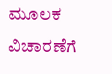ಮೂಲಕ ವಿಚಾರಣೆಗೆ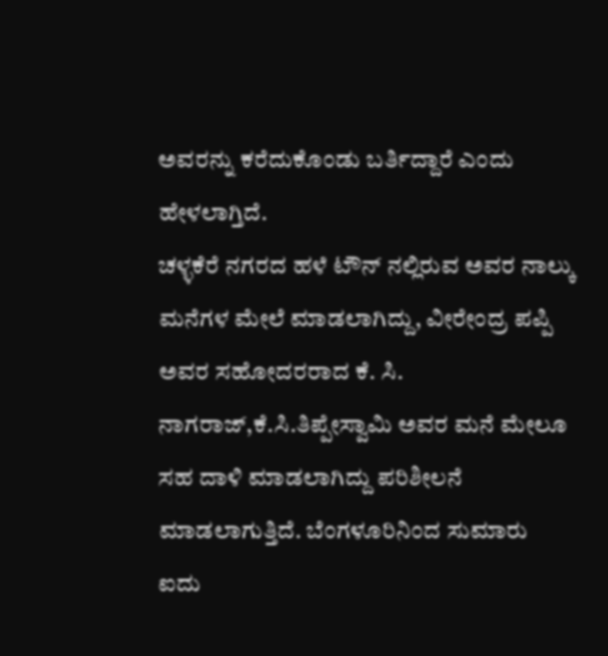ಅವರನ್ನು ಕರೆದುಕೊಂಡು ಬರ್ತಿದ್ದಾರೆ ಎಂದು ಹೇಳಲಾಗ್ತಿದೆ.
ಚಳ್ಳಕೆರೆ ನಗರದ ಹಳೆ ಟೌನ್ ನಲ್ಲಿರುವ ಅವರ ನಾಲ್ಕು ಮನೆಗಳ ಮೇಲೆ ಮಾಡಲಾಗಿದ್ದು, ವೀರೇಂದ್ರ ಪಪ್ಪಿ ಅವರ ಸಹೋದರರಾದ ಕೆ. ಸಿ. ನಾಗರಾಜ್,ಕೆ.ಸಿ.ತಿಪ್ಪೇಸ್ವಾಮಿ ಅವರ ಮನೆ ಮೇಲೂ ಸಹ ದಾಳಿ ಮಾಡಲಾಗಿದ್ದು ಪರಿಶೀಲನೆ ಮಾಡಲಾಗುತ್ತಿದೆ. ಬೆಂಗಳೂರಿನಿಂದ ಸುಮಾರು ಐದು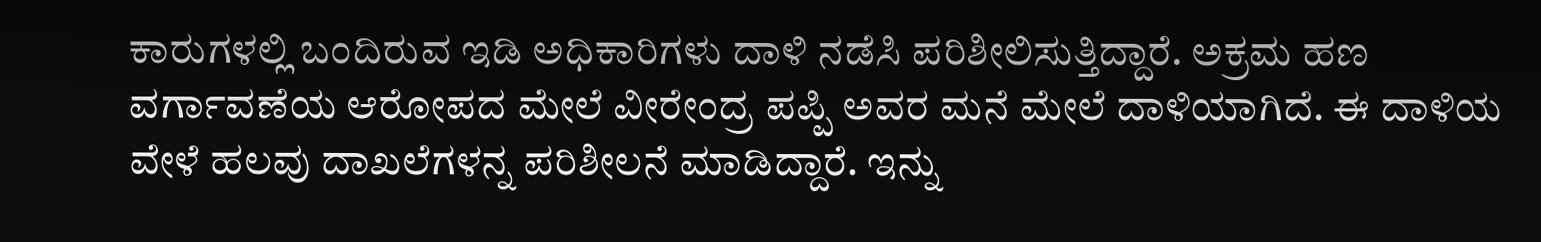ಕಾರುಗಳಲ್ಲಿ ಬಂದಿರುವ ಇಡಿ ಅಧಿಕಾರಿಗಳು ದಾಳಿ ನಡೆಸಿ ಪರಿಶೀಲಿಸುತ್ತಿದ್ದಾರೆ. ಅಕ್ರಮ ಹಣ ವರ್ಗಾವಣೆಯ ಆರೋಪದ ಮೇಲೆ ವೀರೇಂದ್ರ ಪಪ್ಪಿ ಅವರ ಮನೆ ಮೇಲೆ ದಾಳಿಯಾಗಿದೆ. ಈ ದಾಳಿಯ ವೇಳೆ ಹಲವು ದಾಖಲೆಗಳನ್ನ ಪರಿಶೀಲನೆ ಮಾಡಿದ್ದಾರೆ. ಇನ್ನು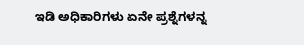ಇಡಿ ಅಧಿಕಾರಿಗಳು ಏನೇ ಪ್ರಶ್ನೆಗಳನ್ನ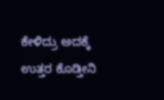ಕೇಳಿದ್ರು ಅದಕ್ಕೆ ಉತ್ತರ ಕೊಡ್ತೀನಿ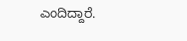ಎಂದಿದ್ದಾರೆ.